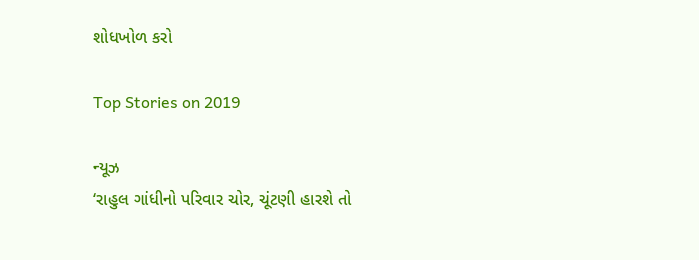શોધખોળ કરો

Top Stories on 2019

ન્યૂઝ
‘રાહુલ ગાંધીનો પરિવાર ચોર, ચૂંટણી હારશે તો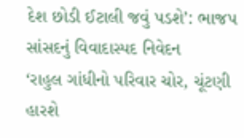દેશ છોડી ઈટાલી જવું પડશે’: ભાજપ સાંસદનું વિવાદાસ્પદ નિવેદન
‘રાહુલ ગાંધીનો પરિવાર ચોર, ચૂંટણી હારશે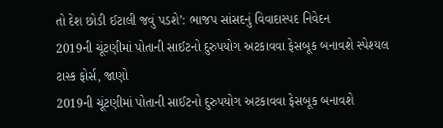તો દેશ છોડી ઈટાલી જવું પડશે’: ભાજપ સાંસદનું વિવાદાસ્પદ નિવેદન
2019ની ચૂંટણીમાં પોતાની સાઈટનો દુરુપયોગ અટકાવવા ફેસબૂક બનાવશે સ્પેશ્યલ ટાસ્ક ફોર્સ, જાણો
2019ની ચૂંટણીમાં પોતાની સાઈટનો દુરુપયોગ અટકાવવા ફેસબૂક બનાવશે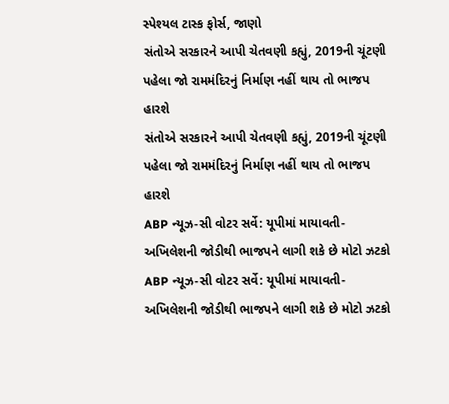સ્પેશ્યલ ટાસ્ક ફોર્સ, જાણો
સંતોએ સરકારને આપી ચેતવણી કહ્યું, 2019ની ચૂંટણી પહેલા જો રામમંદિરનું નિર્માણ નહીં થાય તો ભાજપ હારશે
સંતોએ સરકારને આપી ચેતવણી કહ્યું, 2019ની ચૂંટણી પહેલા જો રામમંદિરનું નિર્માણ નહીં થાય તો ભાજપ હારશે
ABP ન્યૂઝ-સી વોટર સર્વે: યૂપીમાં માયાવતી-અખિલેશની જોડીથી ભાજપને લાગી શકે છે મોટો ઝટકો
ABP ન્યૂઝ-સી વોટર સર્વે: યૂપીમાં માયાવતી-અખિલેશની જોડીથી ભાજપને લાગી શકે છે મોટો ઝટકો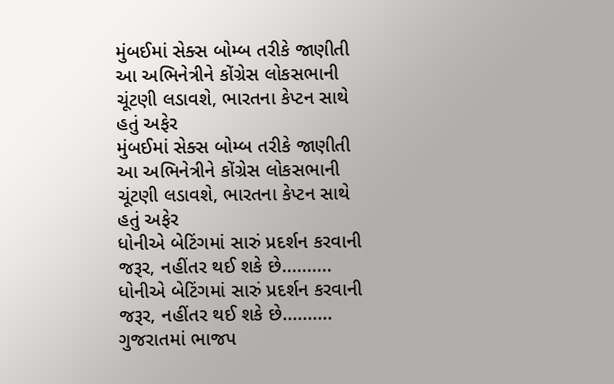મુંબઈમાં સેક્સ બોમ્બ તરીકે જાણીતી આ અભિનેત્રીને કોંગ્રેસ લોકસભાની ચૂંટણી લડાવશે, ભારતના કેપ્ટન સાથે હતું અફેર
મુંબઈમાં સેક્સ બોમ્બ તરીકે જાણીતી આ અભિનેત્રીને કોંગ્રેસ લોકસભાની ચૂંટણી લડાવશે, ભારતના કેપ્ટન સાથે હતું અફેર
ધોનીએ બેટિંગમાં સારું પ્રદર્શન કરવાની જરૂર, નહીંતર થઈ શકે છે..........
ધોનીએ બેટિંગમાં સારું પ્રદર્શન કરવાની જરૂર, નહીંતર થઈ શકે છે..........
ગુજરાતમાં ભાજપ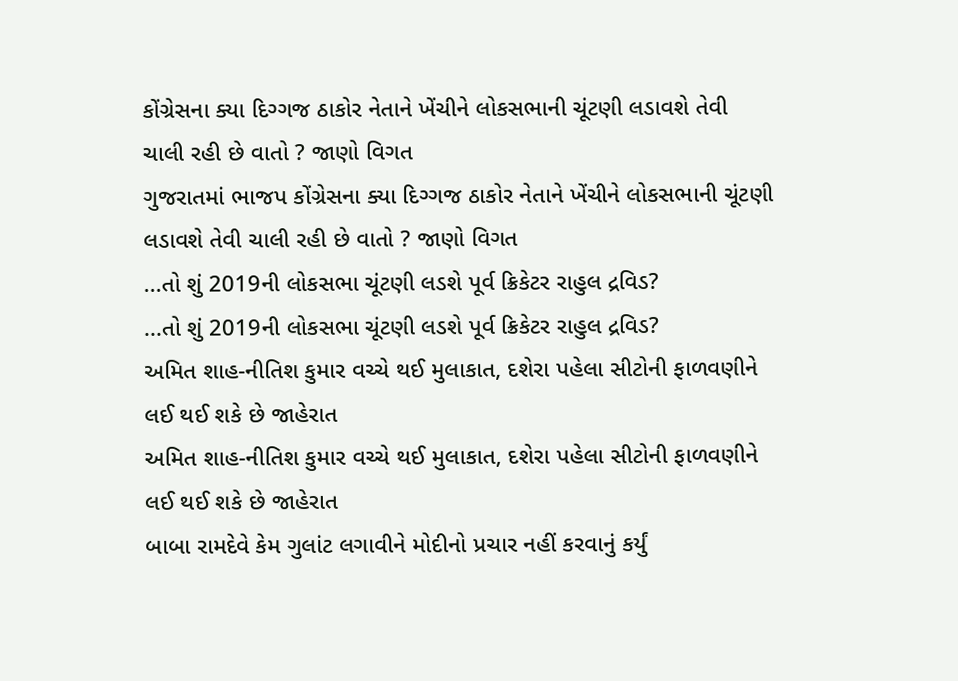કોંગ્રેસના ક્યા દિગ્ગજ ઠાકોર નેતાને ખેંચીને લોકસભાની ચૂંટણી લડાવશે તેવી ચાલી રહી છે વાતો ? જાણો વિગત
ગુજરાતમાં ભાજપ કોંગ્રેસના ક્યા દિગ્ગજ ઠાકોર નેતાને ખેંચીને લોકસભાની ચૂંટણી લડાવશે તેવી ચાલી રહી છે વાતો ? જાણો વિગત
...તો શું 2019ની લોકસભા ચૂંટણી લડશે પૂર્વ ક્રિકેટર રાહુલ દ્રવિડ?
...તો શું 2019ની લોકસભા ચૂંટણી લડશે પૂર્વ ક્રિકેટર રાહુલ દ્રવિડ?
અમિત શાહ-નીતિશ કુમાર વચ્ચે થઈ મુલાકાત, દશેરા પહેલા સીટોની ફાળવણીને લઈ થઈ શકે છે જાહેરાત
અમિત શાહ-નીતિશ કુમાર વચ્ચે થઈ મુલાકાત, દશેરા પહેલા સીટોની ફાળવણીને લઈ થઈ શકે છે જાહેરાત
બાબા રામદેવે કેમ ગુલાંટ લગાવીને મોદીનો પ્રચાર નહીં કરવાનું કર્યું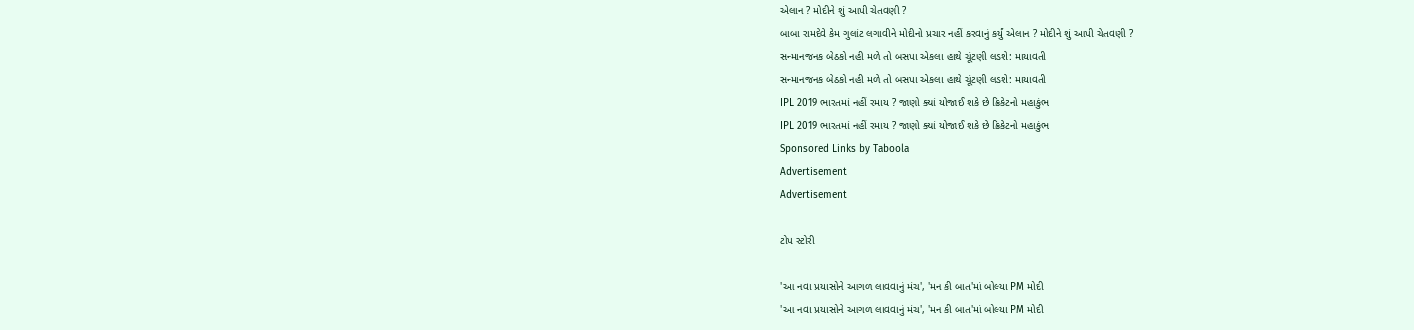એલાન ? મોદીને શું આપી ચેતવણી ?
બાબા રામદેવે કેમ ગુલાંટ લગાવીને મોદીનો પ્રચાર નહીં કરવાનું કર્યું એલાન ? મોદીને શું આપી ચેતવણી ?
સન્માનજનક બેઠકો નહી મળે તો બસપા એકલા હાથે ચૂંટણી લડશે: માયાવતી
સન્માનજનક બેઠકો નહી મળે તો બસપા એકલા હાથે ચૂંટણી લડશે: માયાવતી
IPL 2019 ભારતમાં નહીં રમાય ? જાણો ક્યાં યોજાઈ શકે છે ક્રિકેટનો મહાકુંભ
IPL 2019 ભારતમાં નહીં રમાય ? જાણો ક્યાં યોજાઈ શકે છે ક્રિકેટનો મહાકુંભ
Sponsored Links by Taboola
Advertisement
Advertisement

ટોપ સ્ટોરી

'આ નવા પ્રયાસોને આગળ લાવવાનું મંચ', 'મન કી બાત'માં બોલ્યા PM મોદી
'આ નવા પ્રયાસોને આગળ લાવવાનું મંચ', 'મન કી બાત'માં બોલ્યા PM મોદી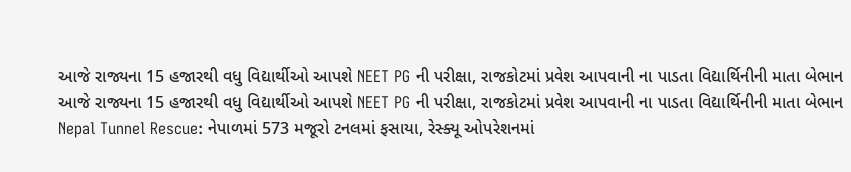આજે રાજ્યના 15 હજારથી વધુ વિદ્યાર્થીઓ આપશે NEET PG ની પરીક્ષા, રાજકોટમાં પ્રવેશ આપવાની ના પાડતા વિદ્યાર્થિનીની માતા બેભાન
આજે રાજ્યના 15 હજારથી વધુ વિદ્યાર્થીઓ આપશે NEET PG ની પરીક્ષા, રાજકોટમાં પ્રવેશ આપવાની ના પાડતા વિદ્યાર્થિનીની માતા બેભાન
Nepal Tunnel Rescue: નેપાળમાં 573 મજૂરો ટનલમાં ફસાયા, રેસ્ક્યૂ ઓપરેશનમાં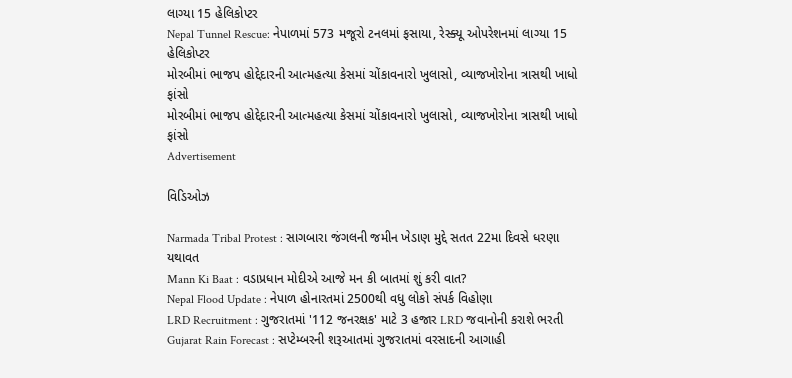લાગ્યા 15 હેલિકોપ્ટર
Nepal Tunnel Rescue: નેપાળમાં 573 મજૂરો ટનલમાં ફસાયા, રેસ્ક્યૂ ઓપરેશનમાં લાગ્યા 15 હેલિકોપ્ટર
મોરબીમાં ભાજપ હોદ્દેદારની આત્મહત્યા કેસમાં ચોંકાવનારો ખુલાસો, વ્યાજખોરોના ત્રાસથી ખાધો ફાંસો
મોરબીમાં ભાજપ હોદ્દેદારની આત્મહત્યા કેસમાં ચોંકાવનારો ખુલાસો, વ્યાજખોરોના ત્રાસથી ખાધો ફાંસો
Advertisement

વિડિઓઝ

Narmada Tribal Protest : સાગબારા જંગલની જમીન ખેડાણ મુદ્દે સતત 22મા દિવસે ધરણા યથાવત
Mann Ki Baat : વડાપ્રધાન મોદીએ આજે મન કી બાતમાં શું કરી વાત?
Nepal Flood Update : નેપાળ હોનારતમાં 2500થી વધુ લોકો સંપર્ક વિહોણા
LRD Recruitment : ગુજરાતમાં '112 જનરક્ષક' માટે 3 હજાર LRD જવાનોની કરાશે ભરતી
Gujarat Rain Forecast : સપ્ટેમ્બરની શરૂઆતમાં ગુજરાતમાં વરસાદની આગાહી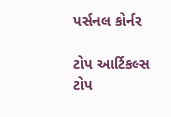પર્સનલ કોર્નર

ટોપ આર્ટિકલ્સ
ટોપ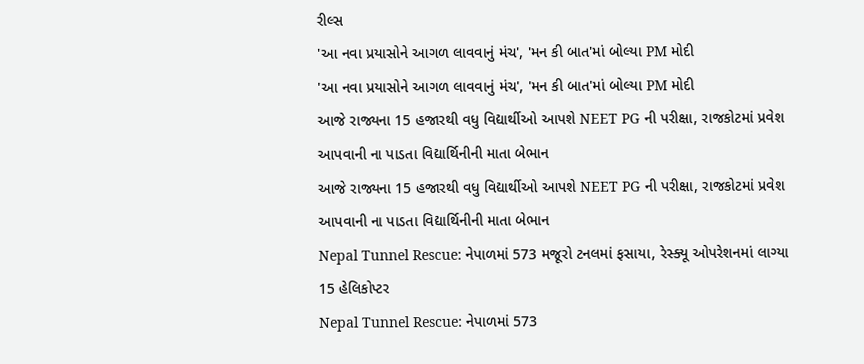રીલ્સ
'આ નવા પ્રયાસોને આગળ લાવવાનું મંચ', 'મન કી બાત'માં બોલ્યા PM મોદી
'આ નવા પ્રયાસોને આગળ લાવવાનું મંચ', 'મન કી બાત'માં બોલ્યા PM મોદી
આજે રાજ્યના 15 હજારથી વધુ વિદ્યાર્થીઓ આપશે NEET PG ની પરીક્ષા, રાજકોટમાં પ્રવેશ આપવાની ના પાડતા વિદ્યાર્થિનીની માતા બેભાન
આજે રાજ્યના 15 હજારથી વધુ વિદ્યાર્થીઓ આપશે NEET PG ની પરીક્ષા, રાજકોટમાં પ્રવેશ આપવાની ના પાડતા વિદ્યાર્થિનીની માતા બેભાન
Nepal Tunnel Rescue: નેપાળમાં 573 મજૂરો ટનલમાં ફસાયા, રેસ્ક્યૂ ઓપરેશનમાં લાગ્યા 15 હેલિકોપ્ટર
Nepal Tunnel Rescue: નેપાળમાં 573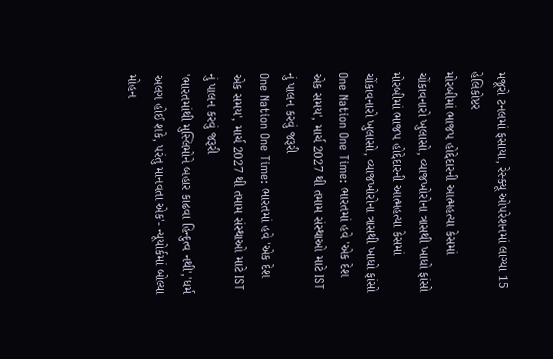મજૂરો ટનલમાં ફસાયા, રેસ્ક્યૂ ઓપરેશનમાં લાગ્યા 15 હેલિકોપ્ટર
મોરબીમાં ભાજપ હોદ્દેદારની આત્મહત્યા કેસમાં ચોંકાવનારો ખુલાસો, વ્યાજખોરોના ત્રાસથી ખાધો ફાંસો
મોરબીમાં ભાજપ હોદ્દેદારની આત્મહત્યા કેસમાં ચોંકાવનારો ખુલાસો, વ્યાજખોરોના ત્રાસથી ખાધો ફાંસો
One Nation One Time: ભારતમાં હવે 'એક દેશ એક સમય', માર્ચ 2027 થી તમામ સંસ્થાઓ માટે IST નું પાલન કરવું જરૂરી
One Nation One Time: ભારતમાં હવે 'એક દેશ એક સમય', માર્ચ 2027 થી તમામ સંસ્થાઓ માટે IST નું પાલન કરવું જરૂરી
'ભારતમાંથી મુસ્લિમોને બહાર કાઢવા હિન્દુત્વ નથી','ધર્મ અલગ હોઈ શકે, પરંતુ માનવતા એક'- ન્યૂયોર્કમાં બોલ્યા મોહન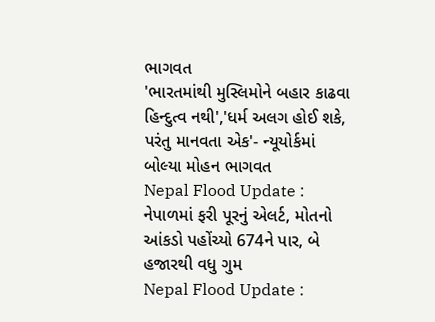ભાગવત
'ભારતમાંથી મુસ્લિમોને બહાર કાઢવા હિન્દુત્વ નથી','ધર્મ અલગ હોઈ શકે, પરંતુ માનવતા એક'- ન્યૂયોર્કમાં બોલ્યા મોહન ભાગવત
Nepal Flood Update : નેપાળમાં ફરી પૂરનું એલર્ટ, મોતનો આંકડો પહોંચ્યો 674ને પાર, બે હજારથી વધુ ગુમ
Nepal Flood Update :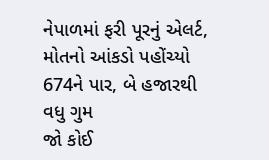નેપાળમાં ફરી પૂરનું એલર્ટ, મોતનો આંકડો પહોંચ્યો 674ને પાર, બે હજારથી વધુ ગુમ
જો કોઈ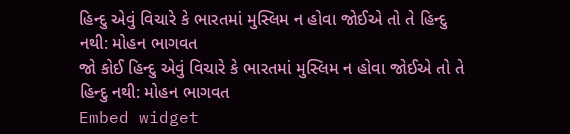હિન્દુ એવું વિચારે કે ભારતમાં મુસ્લિમ ન હોવા જોઈએ તો તે હિન્દુ નથી: મોહન ભાગવત
જો કોઈ હિન્દુ એવું વિચારે કે ભારતમાં મુસ્લિમ ન હોવા જોઈએ તો તે હિન્દુ નથી: મોહન ભાગવત
Embed widget